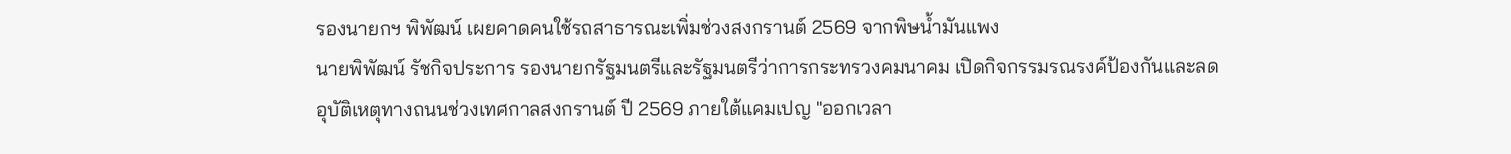รองนายกฯ พิพัฒน์ เผยคาดคนใช้รถสาธารณะเพิ่มช่วงสงกรานต์ 2569 จากพิษน้ำมันแพง
นายพิพัฒน์ รัชกิจประการ รองนายกรัฐมนตรีและรัฐมนตรีว่าการกระทรวงคมนาคม เปิดกิจกรรมรณรงค์ป้องกันและลดอุบัติเหตุทางถนนช่วงเทศกาลสงกรานต์ ปี 2569 ภายใต้แคมเปญ "ออกเวลา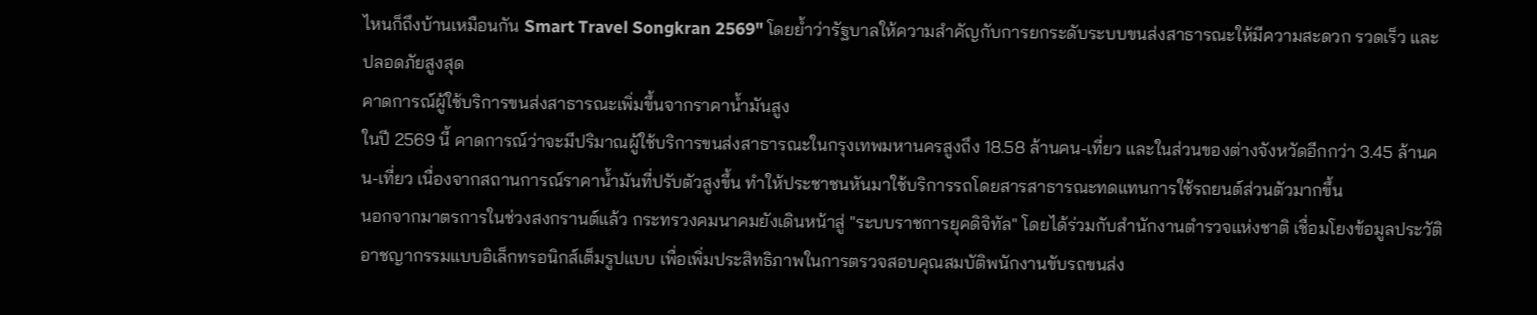ไหนก็ถึงบ้านเหมือนกัน Smart Travel Songkran 2569" โดยย้ำว่ารัฐบาลให้ความสำคัญกับการยกระดับระบบขนส่งสาธารณะให้มีความสะดวก รวดเร็ว และปลอดภัยสูงสุด
คาดการณ์ผู้ใช้บริการขนส่งสาธารณะเพิ่มขึ้นจากราคาน้ำมันสูง
ในปี 2569 นี้ คาดการณ์ว่าจะมีปริมาณผู้ใช้บริการขนส่งสาธารณะในกรุงเทพมหานครสูงถึง 18.58 ล้านคน-เที่ยว และในส่วนของต่างจังหวัดอีกกว่า 3.45 ล้านคน-เที่ยว เนื่องจากสถานการณ์ราคาน้ำมันที่ปรับตัวสูงขึ้น ทำให้ประชาชนหันมาใช้บริการรถโดยสารสาธารณะทดแทนการใช้รถยนต์ส่วนตัวมากขึ้น
นอกจากมาตรการในช่วงสงกรานต์แล้ว กระทรวงคมนาคมยังเดินหน้าสู่ "ระบบราชการยุคดิจิทัล" โดยได้ร่วมกับสำนักงานตำรวจแห่งชาติ เชื่อมโยงข้อมูลประวัติอาชญากรรมแบบอิเล็กทรอนิกส์เต็มรูปแบบ เพื่อเพิ่มประสิทธิภาพในการตรวจสอบคุณสมบัติพนักงานขับรถขนส่ง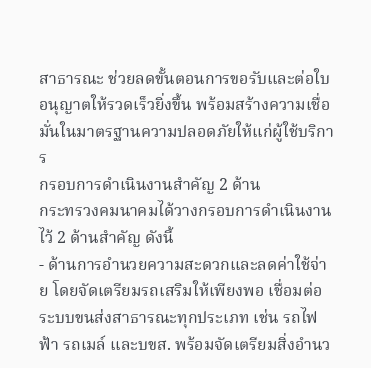สาธารณะ ช่วยลดขั้นตอนการขอรับและต่อใบอนุญาตให้รวดเร็วยิ่งขึ้น พร้อมสร้างความเชื่อมั่นในมาตรฐานความปลอดภัยให้แก่ผู้ใช้บริการ
กรอบการดำเนินงานสำคัญ 2 ด้าน
กระทรวงคมนาคมได้วางกรอบการดำเนินงานไว้ 2 ด้านสำคัญ ดังนี้
- ด้านการอำนวยความสะดวกและลดค่าใช้จ่าย โดยจัดเตรียมรถเสริมให้เพียงพอ เชื่อมต่อระบบขนส่งสาธารณะทุกประเภท เช่น รถไฟฟ้า รถเมล์ และบขส. พร้อมจัดเตรียมสิ่งอำนว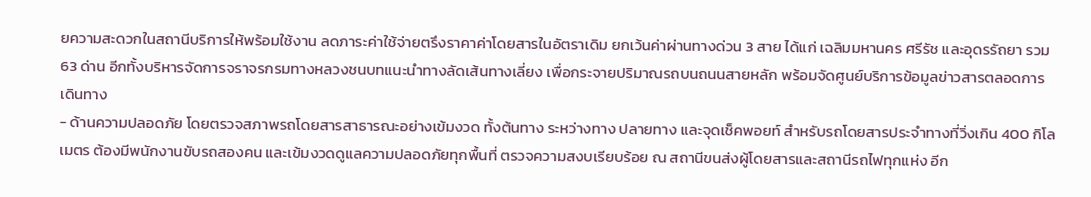ยความสะดวกในสถานีบริการให้พร้อมใช้งาน ลดภาระค่าใช้จ่ายตรึงราคาค่าโดยสารในอัตราเดิม ยกเว้นค่าผ่านทางด่วน 3 สาย ได้แก่ เฉลิมมหานคร ศรีรัช และอุดรรัถยา รวม 63 ด่าน อีกทั้งบริหารจัดการจราจรกรมทางหลวงชนบทแนะนำทางลัดเส้นทางเลี่ยง เพื่อกระจายปริมาณรถบนถนนสายหลัก พร้อมจัดศูนย์บริการข้อมูลข่าวสารตลอดการเดินทาง
- ด้านความปลอดภัย โดยตรวจสภาพรถโดยสารสาธารณะอย่างเข้มงวด ทั้งต้นทาง ระหว่างทาง ปลายทาง และจุดเช็คพอยท์ สำหรับรถโดยสารประจำทางที่วิ่งเกิน 400 กิโลเมตร ต้องมีพนักงานขับรถสองคน และเข้มงวดดูแลความปลอดภัยทุกพื้นที่ ตรวจความสงบเรียบร้อย ณ สถานีขนส่งผู้โดยสารและสถานีรถไฟทุกแห่ง อีก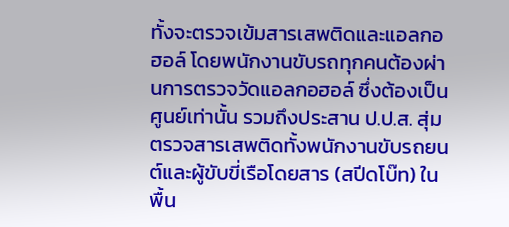ทั้งจะตรวจเข้มสารเสพติดและแอลกอฮอล์ โดยพนักงานขับรถทุกคนต้องผ่านการตรวจวัดแอลกอฮอล์ ซึ่งต้องเป็นศูนย์เท่านั้น รวมถึงประสาน ป.ป.ส. สุ่มตรวจสารเสพติดทั้งพนักงานขับรถยนต์และผู้ขับขี่เรือโดยสาร (สปีดโบ๊ท) ในพื้น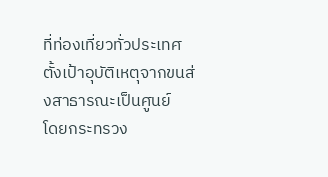ที่ท่องเที่ยวทั่วประเทศ
ตั้งเป้าอุบัติเหตุจากขนส่งสาธารณะเป็นศูนย์
โดยกระทรวง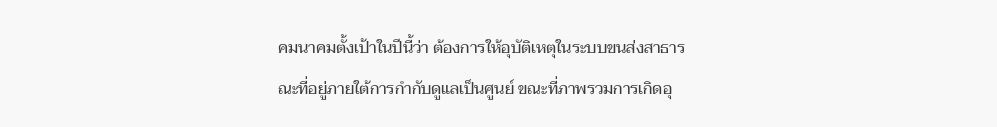คมนาคมตั้งเป้าในปีนี้ว่า ต้องการให้อุบัติเหตุในระบบขนส่งสาธารณะที่อยู่ภายใต้การกำกับดูแลเป็นศูนย์ ขณะที่ภาพรวมการเกิดอุ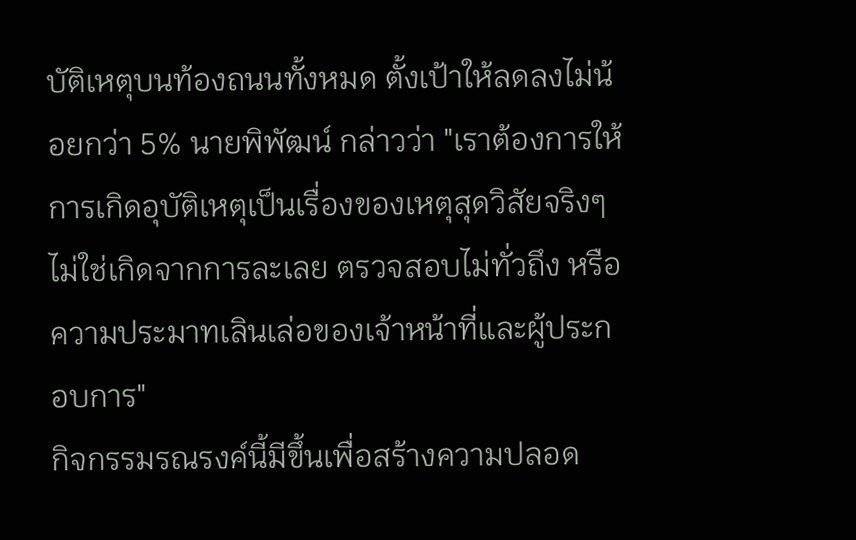บัติเหตุบนท้องถนนทั้งหมด ตั้งเป้าให้ลดลงไม่น้อยกว่า 5% นายพิพัฒน์ กล่าวว่า "เราต้องการให้การเกิดอุบัติเหตุเป็นเรื่องของเหตุสุดวิสัยจริงๆ ไม่ใช่เกิดจากการละเลย ตรวจสอบไม่ทั่วถึง หรือความประมาทเลินเล่อของเจ้าหน้าที่และผู้ประกอบการ"
กิจกรรมรณรงค์นี้มีขึ้นเพื่อสร้างความปลอด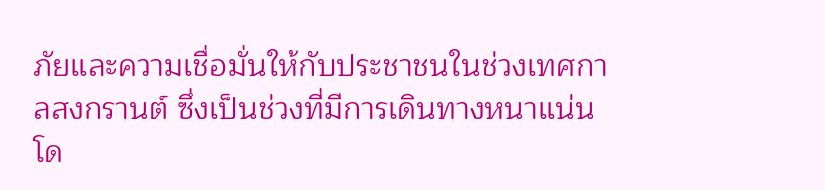ภัยและความเชื่อมั่นให้กับประชาชนในช่วงเทศกาลสงกรานต์ ซึ่งเป็นช่วงที่มีการเดินทางหนาแน่น โด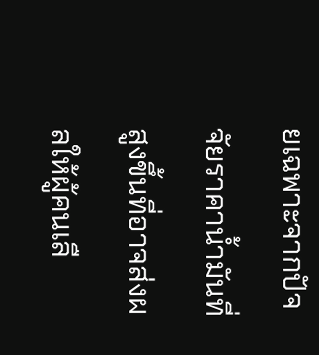ยเฉพาะจากปัจจัยราคาน้ำมันที่สูงขึ้นที่อาจส่งผลให้ผู้คนเลื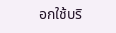อกใช้บริ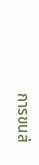การขนส่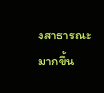งสาธารณะมากขึ้น